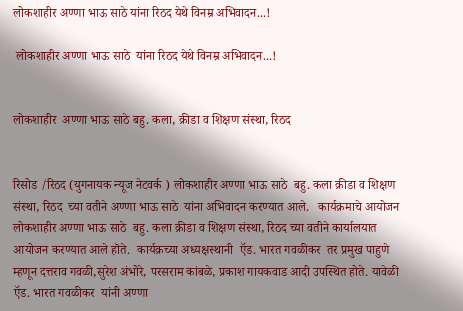लोकशाहीर अण्णा भाऊ साठे यांना रिठद येथे विनम्र अभिवादन...!

 लोकशाहीर अण्णा भाऊ साठे  यांना रिठद येथे विनम्र अभिवादन...!


लोकशाहीर  अण्णा भाऊ साठे बहु. कला, क्रीडा व शिक्षण संस्था, रिठद


रिसोड /रिठद (युगनायक न्यूज नेटवर्क ) लोकशाहीर अण्णा भाऊ साठे  बहु. कला क्रीडा व शिक्षण संस्था, रिठद  च्या वतीने अण्णा भाऊ साठे  यांना अभिवादन करण्यात आले.   कार्यक्रमाचे आयोजन लोकशाहीर अण्णा भाऊ साठे  बहु. कला क्रीडा व शिक्षण संस्था, रिठद च्या वतीने कार्यालयात आयोजन करण्यात आले हॊते.  कार्यक्रच्या अध्यक्षस्थानी  ऍड. भारत गवळीकर  तर प्रमुख पाहुणे म्हणून दत्तराव गवळी,सुरेश अंभोरे, परसराम कांबळे, प्रकाश गायकवाड आदी उपस्थित होते. यावेळी ऍड. भारत गवळीकर  यांनी अण्णा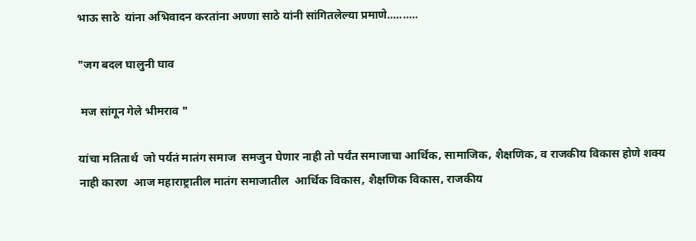भाऊ साठे  यांना अभिवादन करतांना अण्णा साठे यांनी सांगितलेल्या प्रमाणे..........

"जग बदल घालुनी घाव

 मज सांगून गेले भीमराव "

यांचा मतितार्थ  जो पर्यतं मातंग समाज  समजुन घेणार नाही तो पर्यंत समाजाचा आर्थिक, सामाजिक, शैक्षणिक, व राजकीय विकास होणे शक्य नाही कारण  आज महाराष्ट्रातील मातंग समाजातील  आर्थिक विकास, शैक्षणिक विकास, राजकीय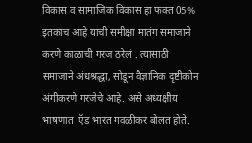विकास व सामाजिक विकास हा फक्त 05% इतकाच आहे याची समीक्षा मातंग समाजाने करणे काळाची गरज ठरेलं . त्यासाठी समाजाने अंधश्रद्धा, सोडून वैज्ञानिक दृष्टीकोन अंगीकरणे गरजेचे आहे. असे अध्यक्षीय भाषणात  ऍड भारत गवळीकर बोलत होते.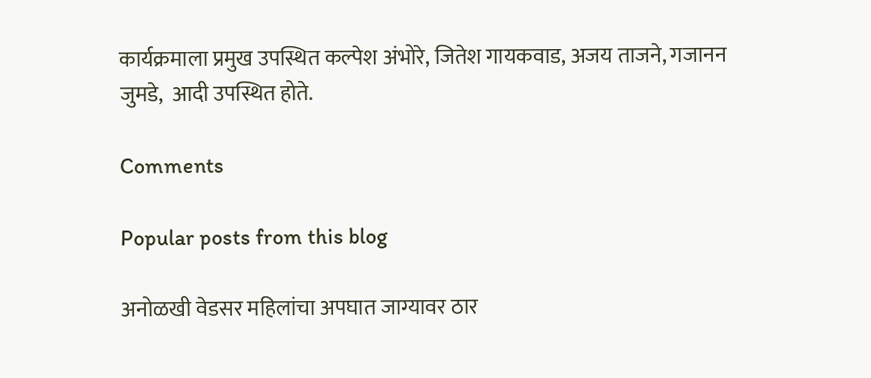कार्यक्रमाला प्रमुख उपस्थित कल्पेश अंभोरे, जितेश गायकवाड, अजय ताजने, गजानन जुमडे,  आदी उपस्थित होते.

Comments

Popular posts from this blog

अनोळखी वेडसर महिलांचा अपघात जाग्यावर ठार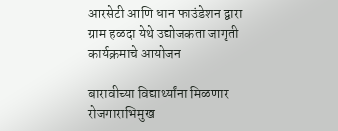आरसेटी आणि धान फाउंडेशन द्वारा ग्राम हळदा येथे उद्योजकता जागृती कार्यक्रमाचे आयोजन

बारावीच्या विद्यार्थ्यांना मिळणार रोजगाराभिमुख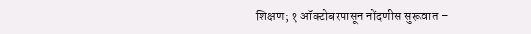शिक्षण; १ ऑक्टोबरपासून नोंदणीस सुरूवात –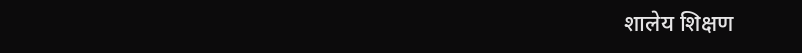शालेय शिक्षण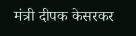मंत्री दीपक केसरकर